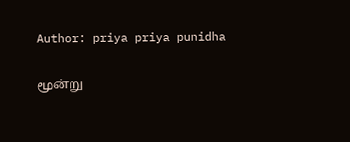Author: priya priya punidha

மூன்று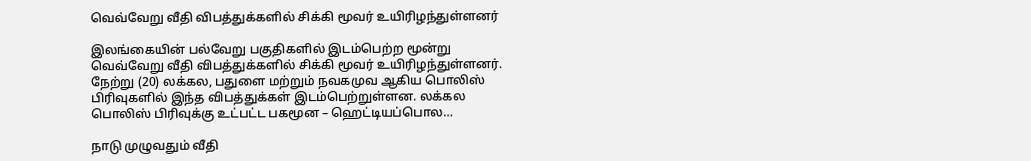வெவ்வேறு வீதி விபத்துக்களில் சிக்கி மூவர் உயிரிழந்துள்ளனர்

இலங்கையின் பல்வேறு பகுதிகளில் இடம்பெற்ற மூன்று வெவ்வேறு வீதி விபத்துக்களில் சிக்கி மூவர் உயிரிழந்துள்ளனர். நேற்று (20) லக்கல, பதுளை மற்றும் நவகமுவ ஆகிய பொலிஸ் பிரிவுகளில் இந்த விபத்துக்கள் இடம்பெற்றுள்ளன. லக்கல பொலிஸ் பிரிவுக்கு உட்பட்ட பகமூன – ஹெட்டியப்பொல…

நாடு முழுவதும் வீதி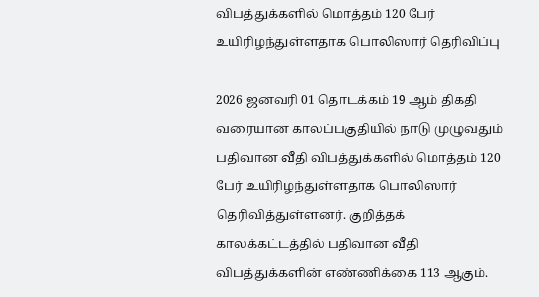விபத்துக்களில் மொத்தம் 120 பேர் உயிரிழந்துள்ளதாக பொலிஸார் தெரிவிப்பு

2026 ஜனவரி 01 தொடக்கம் 19 ஆம் திகதி வரையான காலப்பகுதியில் நாடு முழுவதும் பதிவான வீதி விபத்துக்களில் மொத்தம் 120 பேர் உயிரிழந்துள்ளதாக பொலிஸார் தெரிவித்துள்ளனர். குறித்தக் காலக்கட்டத்தில் பதிவான வீதி விபத்துக்களின் எண்ணிக்கை 113 ஆகும்.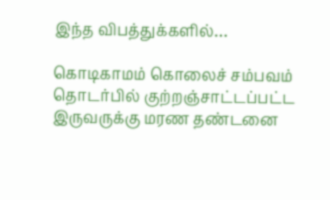இந்த விபத்துக்களில்…

கொடிகாமம் கொலைச் சம்பவம் தொடர்பில் குற்றஞ்சாட்டப்பட்ட இருவருக்கு மரண தண்டனை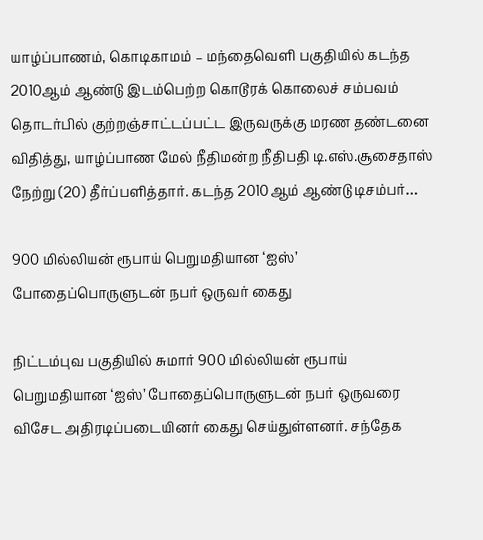யாழ்ப்பாணம், கொடிகாமம் – மந்தைவெளி பகுதியில் கடந்த 2010ஆம் ஆண்டு இடம்பெற்ற கொடூரக் கொலைச் சம்பவம் தொடர்பில் குற்றஞ்சாட்டப்பட்ட இருவருக்கு மரண தண்டனை விதித்து, யாழ்ப்பாண மேல் நீதிமன்ற நீதிபதி டி.எஸ்.சூசைதாஸ் நேற்று (20) தீர்ப்பளித்தார். கடந்த 2010ஆம் ஆண்டு டிசம்பர்…

900 மில்லியன் ரூபாய் பெறுமதியான ‘ஐஸ்’ போதைப்பொருளுடன் நபர் ஒருவர் கைது

நிட்டம்புவ பகுதியில் சுமார் 900 மில்லியன் ரூபாய் பெறுமதியான ‘ஐஸ்’ போதைப்பொருளுடன் நபர் ஒருவரை விசேட அதிரடிப்படையினர் கைது செய்துள்ளனர். சந்தேக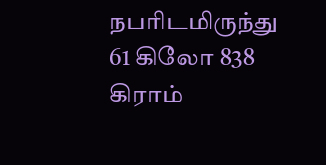நபரிடமிருந்து 61 கிலோ 838 கிராம்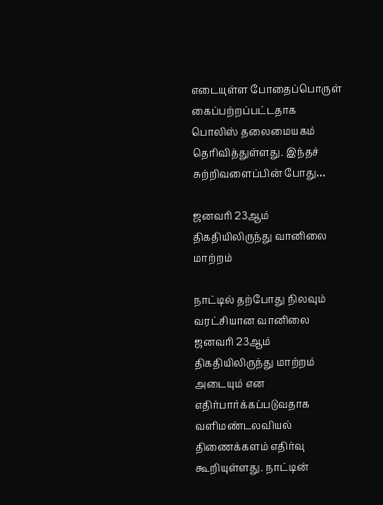எடையுள்ள போதைப்பொருள் கைப்பற்றப்பட்டதாக பொலிஸ் தலைமையகம் தெரிவித்துள்ளது. இந்தச் சுற்றிவளைப்பின் போது…

ஜனவரி 23ஆம் திகதியிலிருந்து வானிலை மாற்றம்

நாட்டில் தற்போது நிலவும் வரட்சியான வானிலை ஜனவரி 23ஆம் திகதியிலிருந்து மாற்றம் அடையும் என எதிர்பார்க்கப்படுவதாக வளிமண்டலவியல் திணைக்களம் எதிர்வு கூறியுள்ளது. நாட்டின்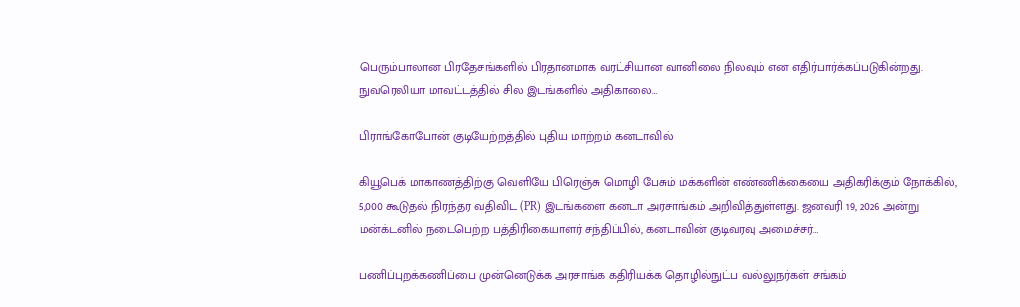பெரும்பாலான பிரதேசங்களில் பிரதானமாக வரட்சியான வானிலை நிலவும் என எதிர்பார்க்கப்படுகின்றது. நுவரெலியா மாவட்டத்தில் சில இடங்களில் அதிகாலை…

பிராங்கோபோன் குடியேற்றத்தில் புதிய மாற்றம் கனடாவில்

கியூபெக் மாகாணத்திற்கு வெளியே பிரெஞ்சு மொழி பேசும் மக்களின் எண்ணிக்கையை அதிகரிக்கும் நோக்கில், 5,000 கூடுதல் நிரந்தர வதிவிட (PR) இடங்களை கனடா அரசாங்கம் அறிவித்துள்ளது. ஜனவரி 19, 2026 அன்று மன்க்டனில் நடைபெற்ற பத்திரிகையாளர் சந்திப்பில், கனடாவின் குடிவரவு அமைச்சர்…

பணிப்புறக்கணிப்பை முன்னெடுக்க அரசாங்க கதிரியக்க தொழில்நுட்ப வல்லுநர்கள் சங்கம்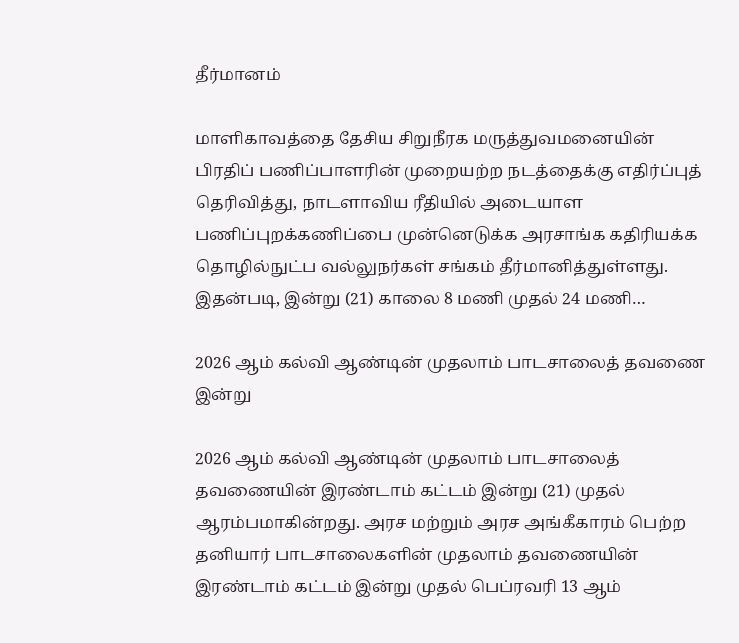தீர்மானம்

மாளிகாவத்தை தேசிய சிறுநீரக மருத்துவமனையின் பிரதிப் பணிப்பாளரின் முறையற்ற நடத்தைக்கு எதிர்ப்புத் தெரிவித்து, நாடளாவிய ரீதியில் அடையாள பணிப்புறக்கணிப்பை முன்னெடுக்க அரசாங்க கதிரியக்க தொழில்நுட்ப வல்லுநர்கள் சங்கம் தீர்மானித்துள்ளது. இதன்படி, இன்று (21) காலை 8 மணி முதல் 24 மணி…

2026 ஆம் கல்வி ஆண்டின் முதலாம் பாடசாலைத் தவணை இன்று

2026 ஆம் கல்வி ஆண்டின் முதலாம் பாடசாலைத் தவணையின் இரண்டாம் கட்டம் இன்று (21) முதல் ஆரம்பமாகின்றது. அரச மற்றும் அரச அங்கீகாரம் பெற்ற தனியார் பாடசாலைகளின் முதலாம் தவணையின் இரண்டாம் கட்டம் இன்று முதல் பெப்ரவரி 13 ஆம்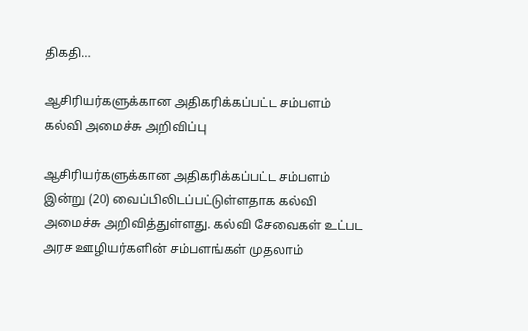திகதி…

ஆசிரியர்களுக்கான அதிகரிக்கப்பட்ட சம்பளம் கல்வி அமைச்சு அறிவிப்பு

ஆசிரியர்களுக்கான அதிகரிக்கப்பட்ட சம்பளம் இன்று (20) வைப்பிலிடப்பட்டுள்ளதாக கல்வி அமைச்சு அறிவித்துள்ளது. கல்வி சேவைகள் உட்பட அரச ஊழியர்களின் சம்பளங்கள் முதலாம்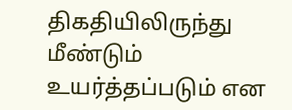திகதியிலிருந்து மீண்டும் உயர்த்தப்படும் என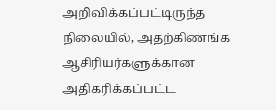அறிவிக்கப்பட்டிருந்த நிலையில், அதற்கிணங்க ஆசிரியர்களுக்கான அதிகரிக்கப்பட்ட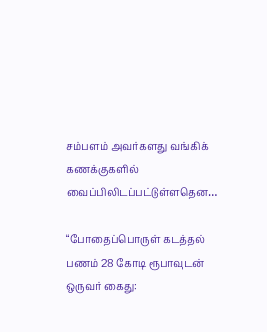சம்பளம் அவர்களது வங்கிக் கணக்குகளில் வைப்பிலிடப்பட்டுள்ளதென…

“போதைப்பொருள் கடத்தல் பணம் 28 கோடி ரூபாவுடன் ஒருவர் கைது: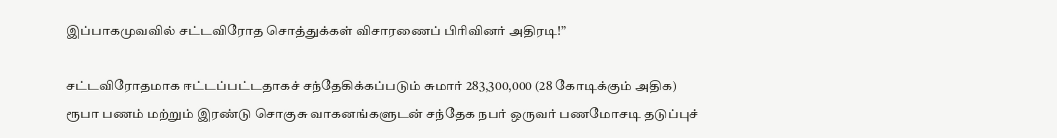இப்பாகமுவவில் சட்டவிரோத சொத்துக்கள் விசாரணைப் பிரிவினர் அதிரடி!”

சட்டவிரோதமாக ஈட்டப்பட்டதாகச் சந்தேகிக்கப்படும் சுமார் 283,300,000 (28 கோடிக்கும் அதிக) ரூபா பணம் மற்றும் இரண்டு சொகுசு வாகனங்களுடன் சந்தேக நபர் ஒருவர் பணமோசடி தடுப்புச்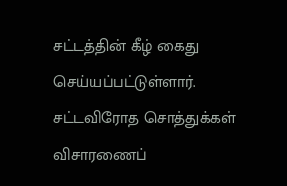சட்டத்தின் கீழ் கைது செய்யப்பட்டுள்ளார். சட்டவிரோத சொத்துக்கள் விசாரணைப்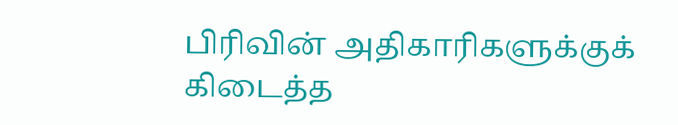பிரிவின் அதிகாரிகளுக்குக் கிடைத்த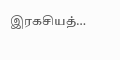இரகசியத்…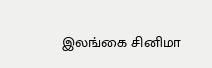இலங்கை சினிமா